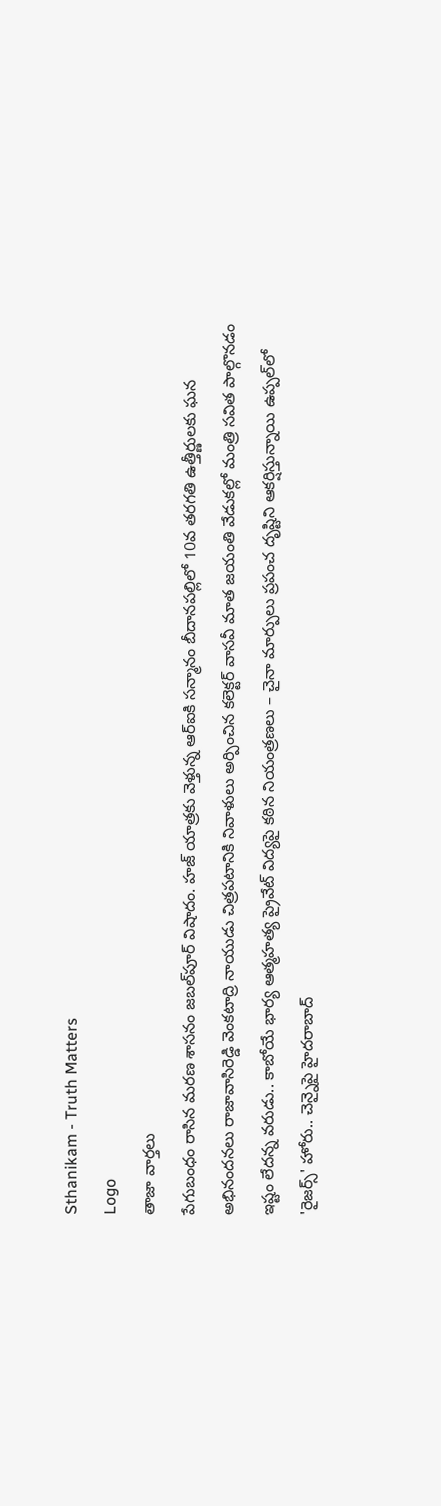Sthanikam - Truth Matters
Logo
తాజా వార్తలు
పేగుబంధం రాసిన మరణ శాసనం జబల్‌పూర్ విషాదం. హజ్ యాత్రకు వెళ్తున్న ఆర్‌ఐకి సన్మానం బీదానపల్లిలో 10వ తరగతి ఉత్తీర్ణులకు ఘన అభినందనలు రాజావాసిరెడ్డి వెంకటాద్రి నాయుడు చిత్రపటానికి నివాళులు అర్పించిన కలెక్టర్ వాసవీ మాత జయంతి వేడుకల్లో మంత్రి సవిత పాల్గొనడం ఇష్టం లేదన్న వరుడు.. కాబోయే భార్య ఆత్మహత్య ప్రైవేట్ విద్యపై కఠిన నియంత్రణలు – చైనా మార్పులు ప్రపంచ దృష్టిని ఆకర్షిస్తున్నాయి ఉప్పల్‌లో 'రైజర్స్' హోరు.. చెన్నైపై హైదరాబాద్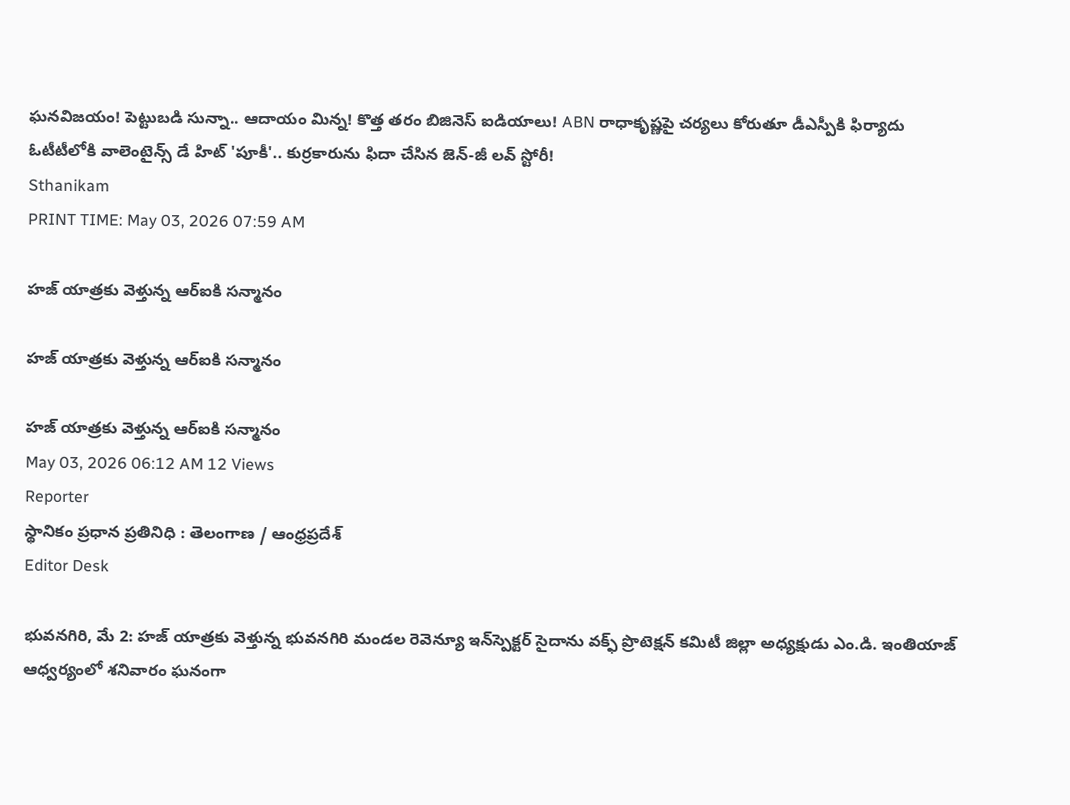ఘనవిజయం! పెట్టుబడి సున్నా.. ఆదాయం మిన్న! కొత్త తరం బిజినెస్ ఐడియాలు! ABN రాధాకృష్ణపై చర్యలు కోరుతూ డీఎస్పీకి ఫిర్యాదు ఓటీటీలోకి వాలెంటైన్స్ డే హిట్ 'పూకీ'.. కుర్రకారును ఫిదా చేసిన జెన్-జీ లవ్ స్టోరీ!
Sthanikam
PRINT TIME: May 03, 2026 07:59 AM

హజ్ యాత్రకు వెళ్తున్న ఆర్‌ఐకి సన్మానం

హజ్ యాత్రకు వెళ్తున్న ఆర్‌ఐకి సన్మానం

హజ్ యాత్రకు వెళ్తున్న ఆర్‌ఐకి సన్మానం
May 03, 2026 06:12 AM 12 Views
Reporter
స్థానికం ప్రధాన ప్రతినిధి : తెలంగాణ / ఆంధ్రప్రదేశ్
Editor Desk

భువనగిరి, మే 2: హజ్ యాత్రకు వెళ్తున్న భువనగిరి మండల రెవెన్యూ ఇన్‌స్పెక్టర్ సైదాను వక్ఫ్ ప్రొటెక్షన్ కమిటీ జిల్లా అధ్యక్షుడు ఎం.డి. ఇంతియాజ్ ఆధ్వర్యంలో శనివారం ఘనంగా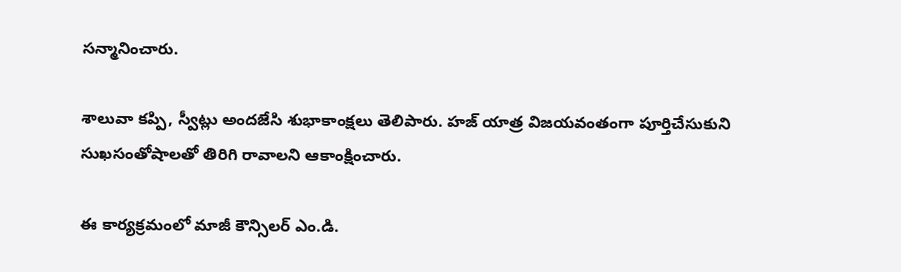సన్మానించారు.

శాలువా కప్పి, స్వీట్లు అందజేసి శుభాకాంక్షలు తెలిపారు. హజ్ యాత్ర విజయవంతంగా పూర్తిచేసుకుని సుఖసంతోషాలతో తిరిగి రావాలని ఆకాంక్షించారు.

ఈ కార్యక్రమంలో మాజీ కౌన్సిలర్ ఎం.డి.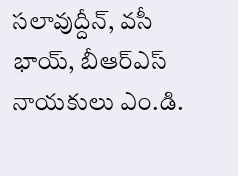సలావుద్దీన్, వసీ భాయ్, బీఆర్‌ఎస్ నాయకులు ఎం.డి.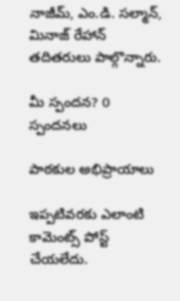నాజీమ్, ఎం.డి. సల్మాన్, మినాజ్ రేహాన్ తదితరులు పాల్గొన్నారు.

మీ స్పందన? 0 స్పందనలు

పాఠకుల అభిప్రాయాలు

ఇప్పటివరకు ఎలాంటి కామెంట్స్ పోస్ట్ చేయలేదు.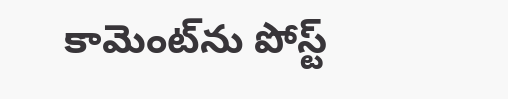కామెంట్‌ను పోస్ట్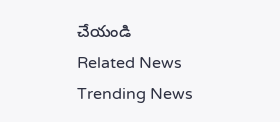చేయండి
Related News
Trending News